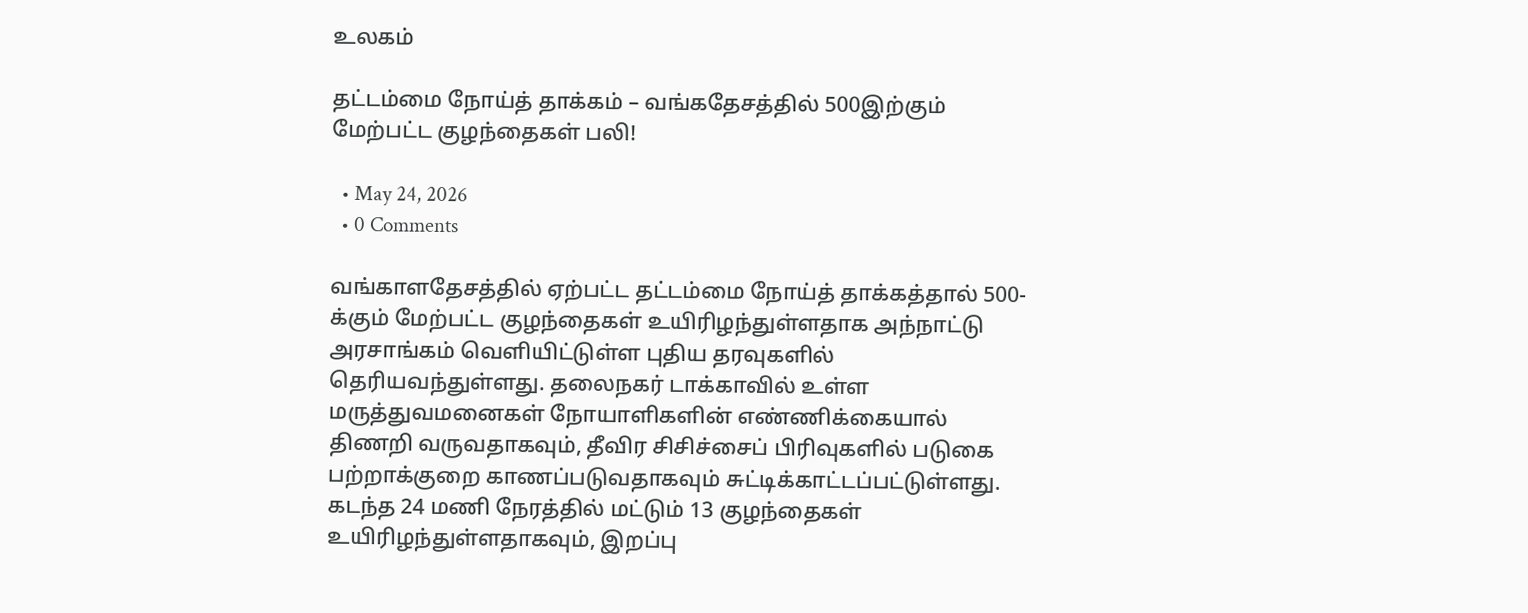உலகம்

தட்டம்மை நோய்த் தாக்கம் – வங்கதேசத்தில் 500இற்கும் மேற்பட்ட குழந்தைகள் பலி!

  • May 24, 2026
  • 0 Comments

வங்காளதேசத்தில் ஏற்பட்ட தட்டம்மை நோய்த் தாக்கத்தால் 500-க்கும் மேற்பட்ட குழந்தைகள் உயிரிழந்துள்ளதாக அந்நாட்டு அரசாங்கம் வெளியிட்டுள்ள புதிய தரவுகளில் தெரியவந்துள்ளது. தலைநகர் டாக்காவில் உள்ள மருத்துவமனைகள் நோயாளிகளின் எண்ணிக்கையால் திணறி வருவதாகவும், தீவிர சிசிச்சைப் பிரிவுகளில் படுகை பற்றாக்குறை காணப்படுவதாகவும் சுட்டிக்காட்டப்பட்டுள்ளது. கடந்த 24 மணி நேரத்தில் மட்டும் 13 குழந்தைகள் உயிரிழந்துள்ளதாகவும், இறப்பு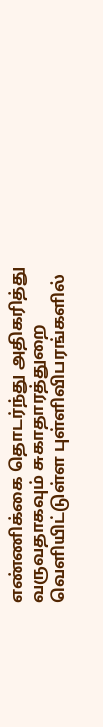எண்ணிக்கை தொடர்ந்து அதிகரித்து வருவதாகவும் சுகாதாரத்துறை வெளியிட்டுள்ள புள்ளிவிபரங்களில்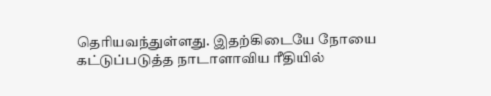தெரியவந்துள்ளது. இதற்கிடையே நோயை கட்டுப்படுத்த நாடாளாவிய ரீதியில்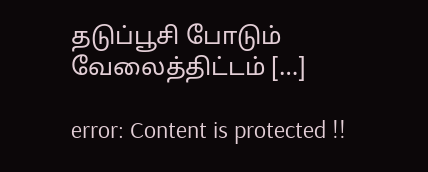தடுப்பூசி போடும் வேலைத்திட்டம் […]

error: Content is protected !!